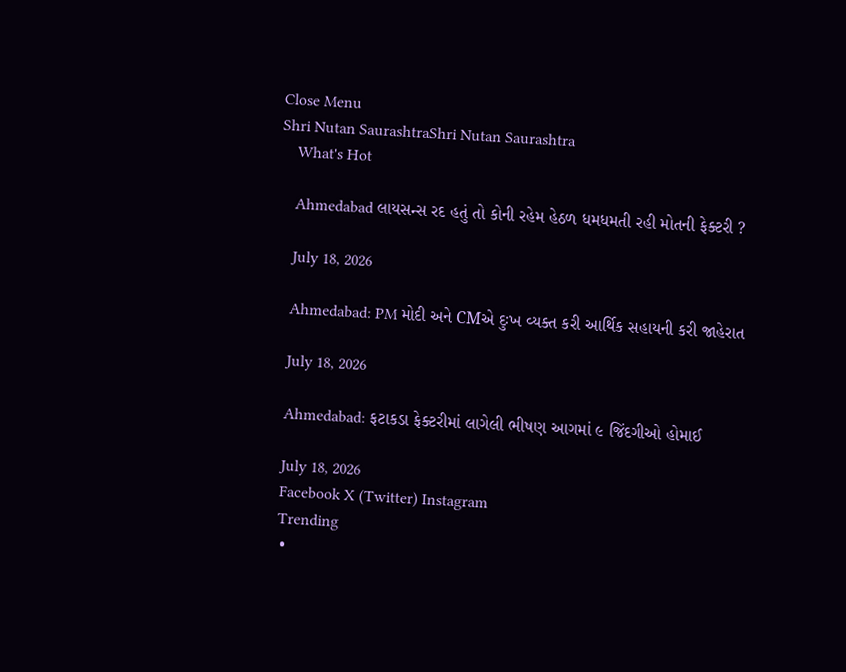Close Menu
Shri Nutan SaurashtraShri Nutan Saurashtra
    What's Hot

    Ahmedabad લાયસન્સ રદ હતું તો કોની રહેમ હેઠળ ધમધમતી રહી મોતની ફેક્ટરી ?

    July 18, 2026

    Ahmedabad: PM મોદી અને CMએ દુઃખ વ્યક્ત કરી આર્થિક સહાયની કરી જાહેરાત

    July 18, 2026

    Ahmedabad: ફટાકડા ફેક્ટરીમાં લાગેલી ભીષણ આગમાં ૯ જિંદગીઓ હોમાઈ

    July 18, 2026
    Facebook X (Twitter) Instagram
    Trending
    •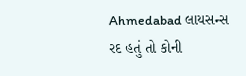Ahmedabad લાયસન્સ રદ હતું તો કોની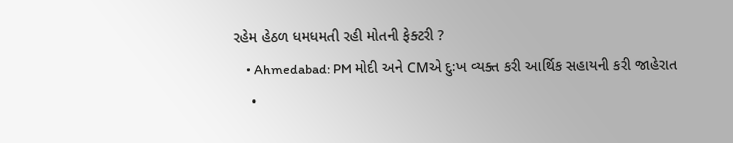રહેમ હેઠળ ધમધમતી રહી મોતની ફેક્ટરી ?
    • Ahmedabad: PM મોદી અને CMએ દુઃખ વ્યક્ત કરી આર્થિક સહાયની કરી જાહેરાત
    •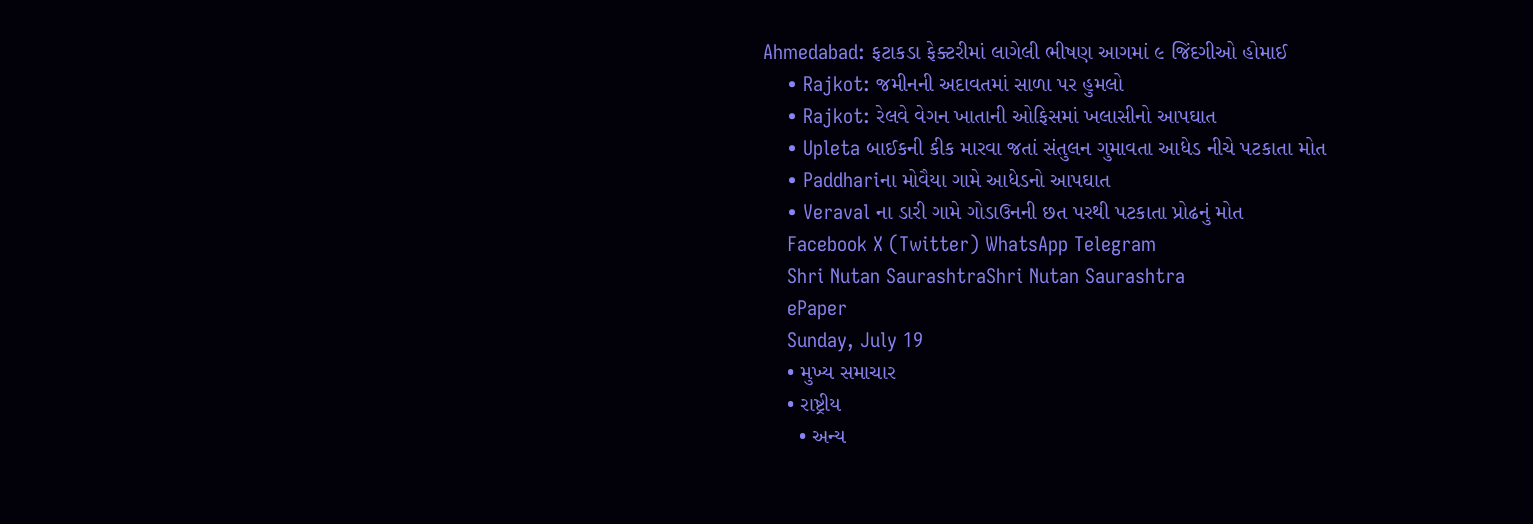Ahmedabad: ફટાકડા ફેક્ટરીમાં લાગેલી ભીષણ આગમાં ૯ જિંદગીઓ હોમાઈ
    • Rajkot: જમીનની અદાવતમાં સાળા પર હુમલો
    • Rajkot: રેલવે વેગન ખાતાની ઓફિસમાં ખલાસીનો આપઘાત
    • Upleta બાઈકની કીક મારવા જતાં સંતુલન ગુમાવતા આધેડ નીચે પટકાતા મોત
    • Paddhariના મોવૈયા ગામે આધેડનો આપઘાત
    • Veraval ના ડારી ગામે ગોડાઉનની છત પરથી પટકાતા પ્રોઢનું મોત
    Facebook X (Twitter) WhatsApp Telegram
    Shri Nutan SaurashtraShri Nutan Saurashtra
    ePaper
    Sunday, July 19
    • મુખ્ય સમાચાર
    • રાષ્ટ્રીય
      • અન્ય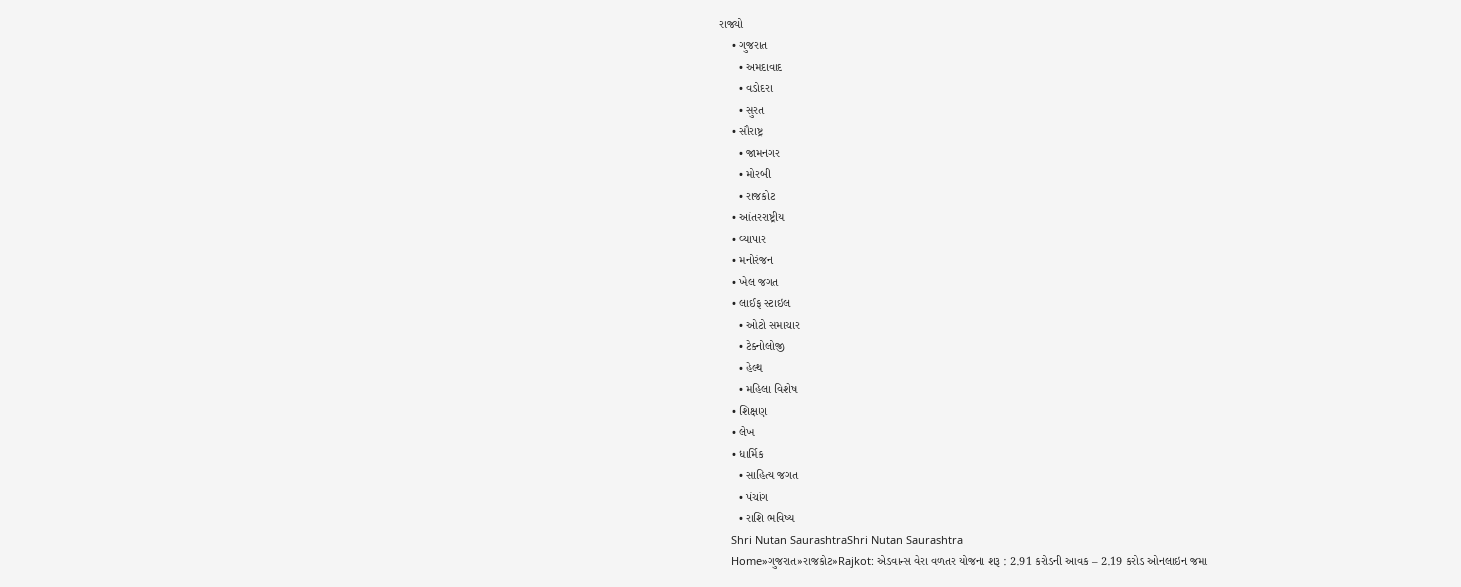રાજ્યો
    • ગુજરાત
      • અમદાવાદ
      • વડોદરા
      • સુરત
    • સૌરાષ્ટ્ર
      • જામનગર
      • મોરબી
      • રાજકોટ
    • આંતરરાષ્ટ્રીય
    • વ્યાપાર
    • મનોરંજન
    • ખેલ જગત
    • લાઈફ સ્ટાઇલ
      • ઓટો સમાચાર
      • ટેક્નોલોજી
      • હેલ્થ
      • મહિલા વિશેષ
    • શિક્ષણ
    • લેખ
    • ધાર્મિક
      • સાહિત્ય જગત
      • પંચાંગ
      • રાશિ ભવિષ્ય
    Shri Nutan SaurashtraShri Nutan Saurashtra
    Home»ગુજરાત»રાજકોટ»Rajkot: એડવાન્સ વેરા વળતર યોજના શરૂ : 2.91 કરોડની આવક – 2.19 કરોડ ઓનલાઇન જમા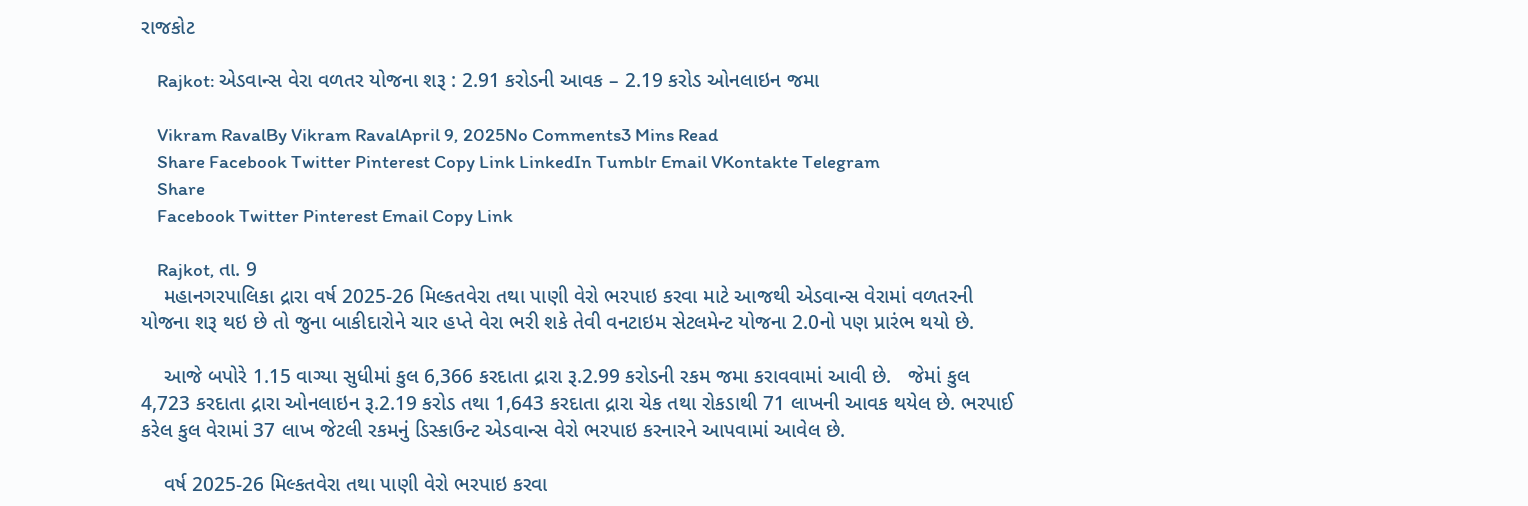રાજકોટ

    Rajkot: એડવાન્સ વેરા વળતર યોજના શરૂ : 2.91 કરોડની આવક – 2.19 કરોડ ઓનલાઇન જમા

    Vikram RavalBy Vikram RavalApril 9, 2025No Comments3 Mins Read
    Share Facebook Twitter Pinterest Copy Link LinkedIn Tumblr Email VKontakte Telegram
    Share
    Facebook Twitter Pinterest Email Copy Link

    Rajkot, તા. 9
    મહાનગરપાલિકા દ્રારા વર્ષ 2025-26 મિલ્કતવેરા તથા પાણી વેરો ભરપાઇ કરવા માટે આજથી એડવાન્સ વેરામાં વળતરની યોજના શરૂ થઇ છે તો જુના બાકીદારોને ચાર હપ્તે વેરા ભરી શકે તેવી વનટાઇમ સેટલમેન્ટ યોજના 2.0નો પણ પ્રારંભ થયો છે.

    આજે બપોરે 1.15 વાગ્યા સુધીમાં કુલ 6,366 કરદાતા દ્રારા રૂ.2.99 કરોડની રકમ જમા કરાવવામાં આવી છે.   જેમાં કુલ 4,723 કરદાતા દ્રારા ઓનલાઇન રૂ.2.19 કરોડ તથા 1,643 કરદાતા દ્રારા ચેક તથા રોકડાથી 71 લાખની આવક થયેલ છે. ભરપાઈ કરેલ કુલ વેરામાં 37 લાખ જેટલી રકમનું ડિસ્કાઉન્ટ એડવાન્સ વેરો ભરપાઇ કરનારને આપવામાં આવેલ છે.

    વર્ષ 2025-26 મિલ્કતવેરા તથા પાણી વેરો ભરપાઇ કરવા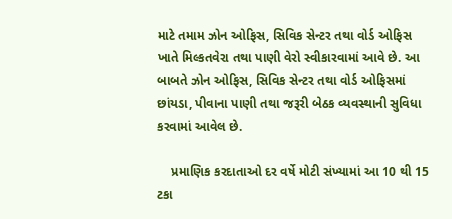માટે તમામ ઝોન ઓફિસ, સિવિક સેન્ટર તથા વોર્ડ ઓફિસ ખાતે મિલ્કતવેરા તથા પાણી વેરો સ્વીકારવામાં આવે છે. આ બાબતે ઝોન ઓફિસ, સિવિક સેન્ટર તથા વોર્ડ ઓફિસમાં છાંયડા, પીવાના પાણી તથા જરૂરી બેઠક વ્યવસ્થાની સુવિધા કરવામાં આવેલ છે.

    પ્રમાણિક કરદાતાઓ દર વર્ષે મોટી સંખ્યામાં આ 10 થી 15 ટકા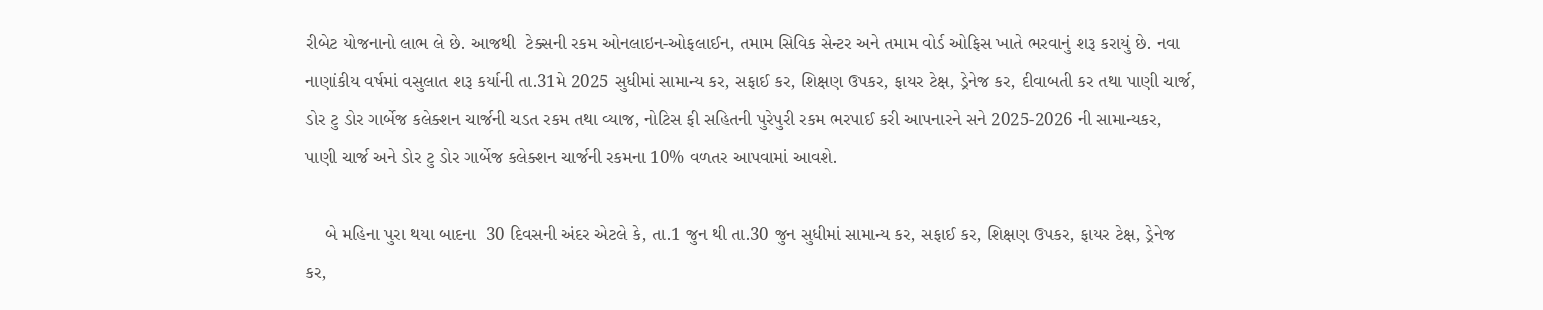રીબેટ યોજનાનો લાભ લે છે. આજથી  ટેક્સની રકમ ઓનલાઇન-ઓફલાઈન, તમામ સિવિક સેન્ટર અને તમામ વોર્ડ ઓફિસ ખાતે ભરવાનું શરૂ કરાયું છે. નવા નાણાંકીય વર્ષમાં વસુલાત શરૂ કર્યાની તા.31મે 2025 સુધીમાં સામાન્ય કર, સફાઈ કર, શિક્ષણ ઉપકર, ફાયર ટેક્ષ, ડ્રેનેજ કર, દીવાબતી કર તથા પાણી ચાર્જ, ડોર ટુ ડોર ગાર્બેજ કલેક્શન ચાર્જની ચડત રકમ તથા વ્યાજ, નોટિસ ફી સહિતની પુરેપુરી રકમ ભરપાઈ કરી આપનારને સને 2025-2026 ની સામાન્યકર, પાણી ચાર્જ અને ડોર ટુ ડોર ગાર્બેજ કલેક્શન ચાર્જની રકમના 10% વળતર આપવામાં આવશે.

    બે મહિના પુરા થયા બાદના  30 દિવસની અંદર એટલે કે, તા.1 જુન થી તા.30 જુન સુધીમાં સામાન્ય કર, સફાઈ કર, શિક્ષણ ઉપકર, ફાયર ટેક્ષ, ડ્રેનેજ કર,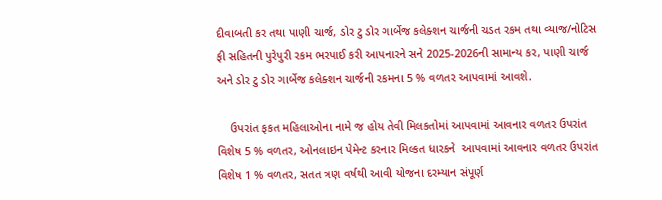દીવાબતી કર તથા પાણી ચાર્જ, ડોર ટુ ડોર ગાર્બેજ કલેક્શન ચાર્જની ચડત રકમ તથા વ્યાજ/નોટિસ ફી સહિતની પુરેપુરી રકમ ભરપાઈ કરી આપનારને સને 2025-2026ની સામાન્ય કર, પાણી ચાર્જ અને ડોર ટુ ડોર ગાર્બેજ કલેક્શન ચાર્જની રકમના 5 % વળતર આપવામાં આવશે.

    ઉપરાંત ફકત મહિલાઓના નામે જ હોય તેવી મિલકતોમાં આપવામાં આવનાર વળતર ઉપરાંત વિશેષ 5 % વળતર, ઓનલાઇન પેમેન્ટ કરનાર મિલ્કત ધારકને  આપવામાં આવનાર વળતર ઉપરાંત વિશેષ 1 % વળતર, સતત ત્રણ વર્ષથી આવી યોજના દરમ્યાન સંપૂર્ણ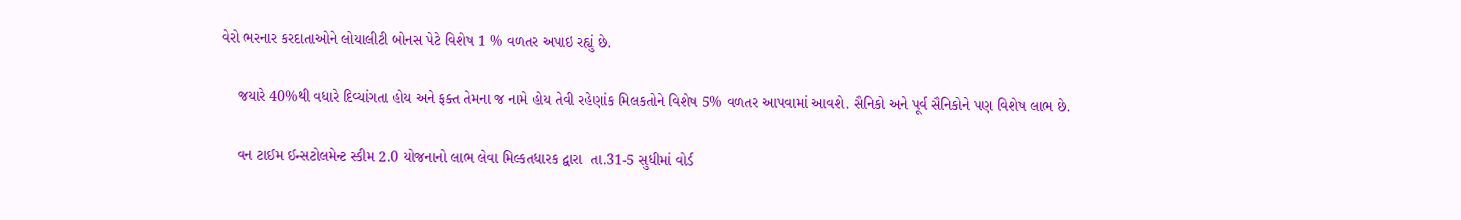વેરો ભરનાર કરદાતાઓને લોયાલીટી બોનસ પેટે વિશેષ 1 % વળતર અપાઇ રહ્યું છે.

    જયારે 40%થી વધારે દિવ્યાંગતા હોય અને ફક્ત તેમના જ નામે હોય તેવી રહેણાંક મિલકતોને વિશેષ 5% વળતર આપવામાં આવશે. સૈનિકો અને પૂર્વ સૈનિકોને પણ વિશેષ લાભ છે.

    વન ટાઈમ ઈન્સટોલમેન્ટ સ્કીમ 2.0 યોજનાનો લાભ લેવા મિલ્કતધારક દ્વારા  તા.31-5 સુધીમાં વોર્ડ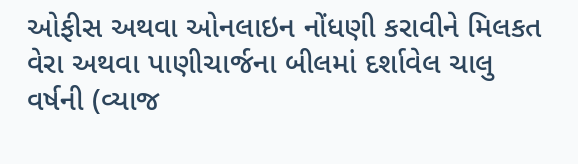ઓફીસ અથવા ઓનલાઇન નોંધણી કરાવીને મિલકત વેરા અથવા પાણીચાર્જના બીલમાં દર્શાવેલ ચાલુ વર્ષની (વ્યાજ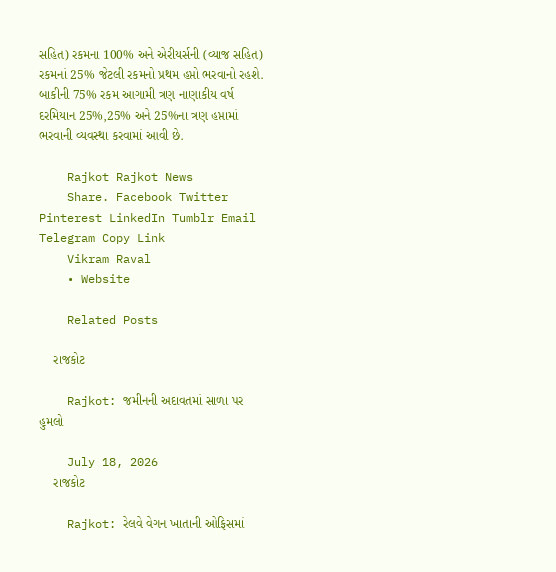સહિત) રકમના 100% અને એરીયર્સની (વ્યાજ સહિત) રકમનાં 25% જેટલી રકમનો પ્રથમ હપ્તો ભરવાનો રહશે. બાકીની 75% રકમ આગામી ત્રણ નાણાકીય વર્ષ દરમિયાન 25%,25% અને 25%ના ત્રણ હપ્તામાં ભરવાની વ્યવસ્થા કરવામાં આવી છે.

    Rajkot Rajkot News
    Share. Facebook Twitter Pinterest LinkedIn Tumblr Email Telegram Copy Link
    Vikram Raval
    • Website

    Related Posts

    રાજકોટ

    Rajkot: જમીનની અદાવતમાં સાળા પર હુમલો

    July 18, 2026
    રાજકોટ

    Rajkot: રેલવે વેગન ખાતાની ઓફિસમાં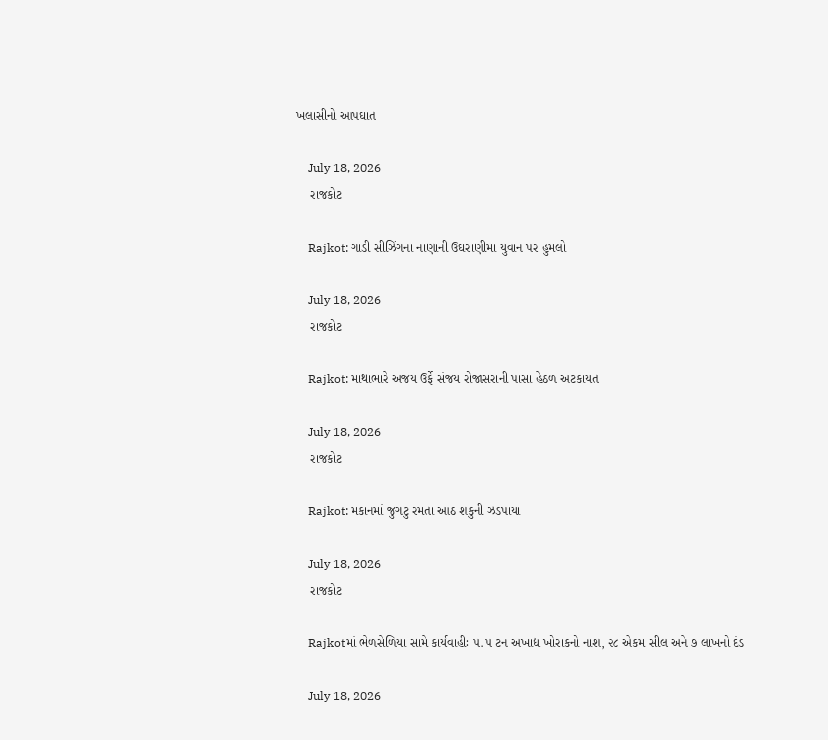ખલાસીનો આપઘાત

    July 18, 2026
    રાજકોટ

    Rajkot: ગાડી સીઝિંગના નાણાની ઉઘરાણીમા યુવાન પર હુમલો

    July 18, 2026
    રાજકોટ

    Rajkot: માથાભારે અજય ઉર્ફે સંજય રોજાસરાની પાસા હેઠળ અટકાયત

    July 18, 2026
    રાજકોટ

    Rajkot: મકાનમાં જુગટુ રમતા આઠ શકુની ઝડપાયા

    July 18, 2026
    રાજકોટ

    Rajkotમાં ભેળસેળિયા સામે કાર્યવાહીઃ ૫.૫ ટન અખાદ્ય ખોરાકનો નાશ, ૨૮ એકમ સીલ અને ૭ લાખનો દંડ

    July 18, 2026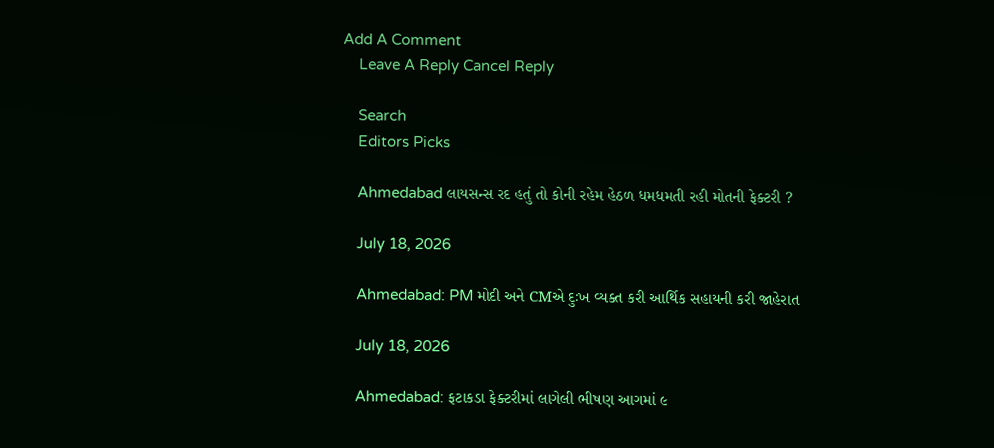Add A Comment
    Leave A Reply Cancel Reply

    Search
    Editors Picks

    Ahmedabad લાયસન્સ રદ હતું તો કોની રહેમ હેઠળ ધમધમતી રહી મોતની ફેક્ટરી ?

    July 18, 2026

    Ahmedabad: PM મોદી અને CMએ દુઃખ વ્યક્ત કરી આર્થિક સહાયની કરી જાહેરાત

    July 18, 2026

    Ahmedabad: ફટાકડા ફેક્ટરીમાં લાગેલી ભીષણ આગમાં ૯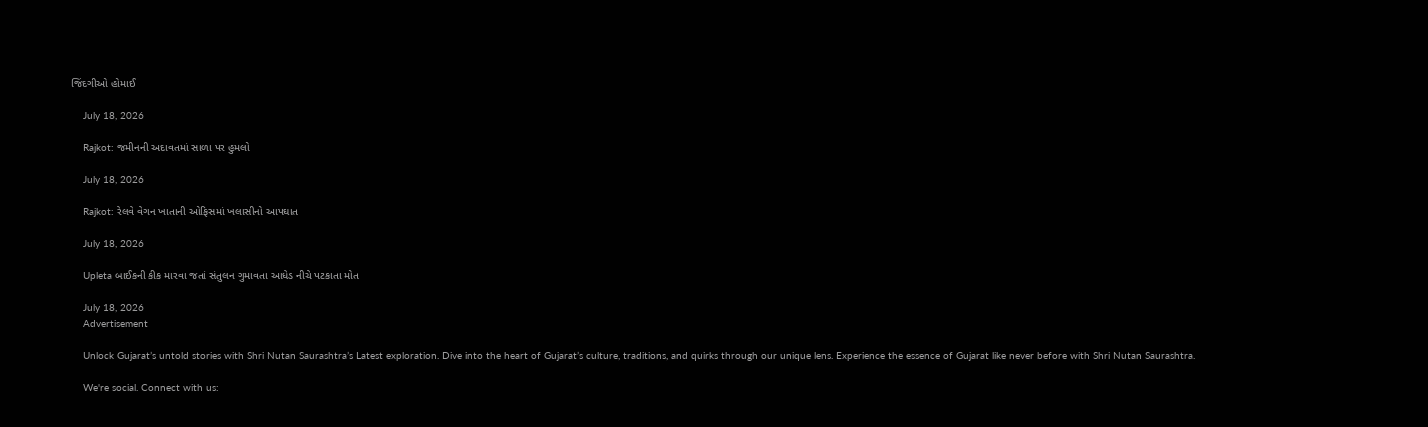જિંદગીઓ હોમાઈ

    July 18, 2026

    Rajkot: જમીનની અદાવતમાં સાળા પર હુમલો

    July 18, 2026

    Rajkot: રેલવે વેગન ખાતાની ઓફિસમાં ખલાસીનો આપઘાત

    July 18, 2026

    Upleta બાઈકની કીક મારવા જતાં સંતુલન ગુમાવતા આધેડ નીચે પટકાતા મોત

    July 18, 2026
    Advertisement

    Unlock Gujarat’s untold stories with Shri Nutan Saurashtra’s Latest exploration. Dive into the heart of Gujarat’s culture, traditions, and quirks through our unique lens. Experience the essence of Gujarat like never before with Shri Nutan Saurashtra.

    We're social. Connect with us: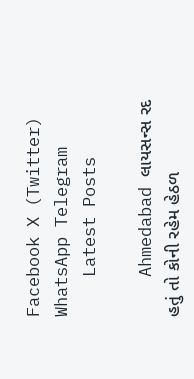Facebook X (Twitter) WhatsApp Telegram
    Latest Posts

    Ahmedabad લાયસન્સ રદ હતું તો કોની રહેમ હેઠળ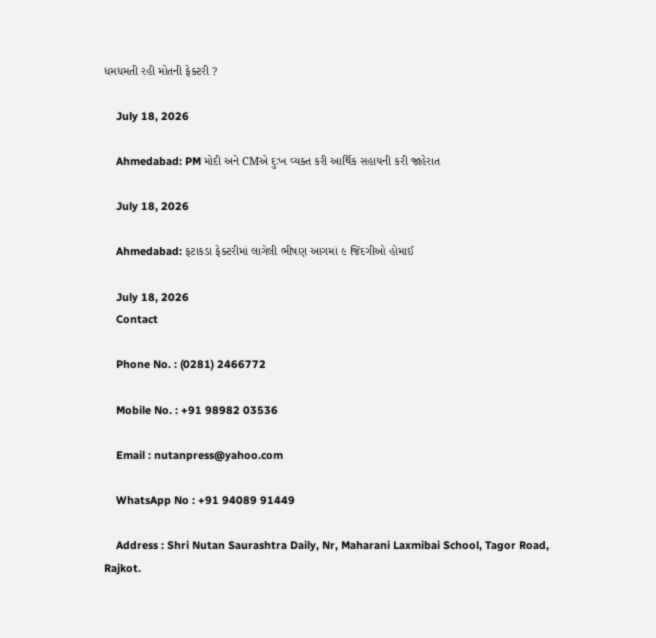ધમધમતી રહી મોતની ફેક્ટરી ?

    July 18, 2026

    Ahmedabad: PM મોદી અને CMએ દુઃખ વ્યક્ત કરી આર્થિક સહાયની કરી જાહેરાત

    July 18, 2026

    Ahmedabad: ફટાકડા ફેક્ટરીમાં લાગેલી ભીષણ આગમાં ૯ જિંદગીઓ હોમાઈ

    July 18, 2026
    Contact

    Phone No. : (0281) 2466772

    Mobile No. : +91 98982 03536

    Email : nutanpress@yahoo.com

    WhatsApp No : +91 94089 91449

    Address : Shri Nutan Saurashtra Daily, Nr, Maharani Laxmibai School, Tagor Road, Rajkot.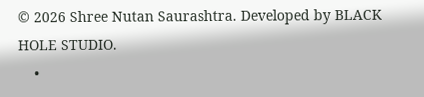© 2026 Shree Nutan Saurashtra. Developed by BLACK HOLE STUDIO.
    •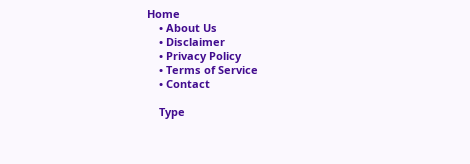Home
    • About Us
    • Disclaimer
    • Privacy Policy
    • Terms of Service
    • Contact

    Type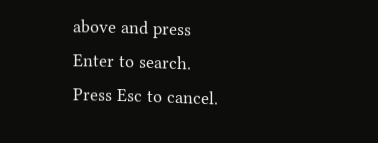above and press Enter to search. Press Esc to cancel.